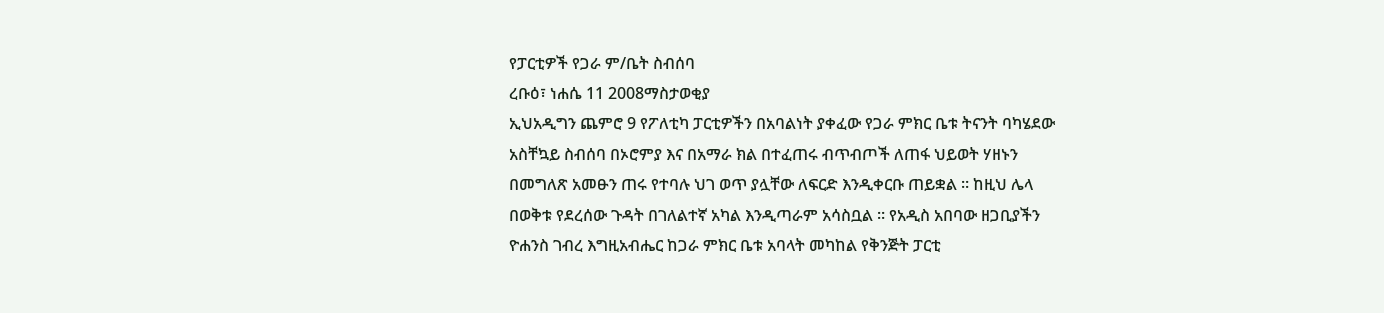የፓርቲዎች የጋራ ም/ቤት ስብሰባ
ረቡዕ፣ ነሐሴ 11 2008ማስታወቂያ
ኢህአዲግን ጨምሮ 9 የፖለቲካ ፓርቲዎችን በአባልነት ያቀፈው የጋራ ምክር ቤቱ ትናንት ባካሄደው አስቸኳይ ስብሰባ በኦሮምያ እና በአማራ ክል በተፈጠሩ ብጥብጦች ለጠፋ ህይወት ሃዘኑን በመግለጽ አመፁን ጠሩ የተባሉ ህገ ወጥ ያሏቸው ለፍርድ እንዲቀርቡ ጠይቋል ። ከዚህ ሌላ በወቅቱ የደረሰው ጉዳት በገለልተኛ አካል እንዲጣራም አሳስቧል ። የአዲስ አበባው ዘጋቢያችን ዮሐንስ ገብረ እግዚአብሔር ከጋራ ምክር ቤቱ አባላት መካከል የቅንጅት ፓርቲ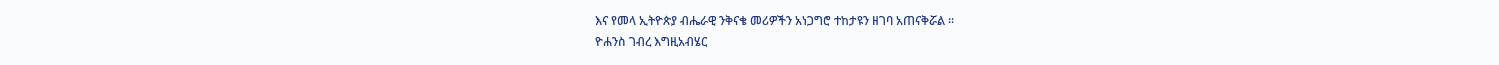እና የመላ ኢትዮጵያ ብሔራዊ ንቅናቄ መሪዎችን አነጋግሮ ተከታዩን ዘገባ አጠናቅሯል ።
ዮሐንስ ገብረ እግዚአብሄር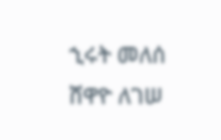ኂሩት መለሰ
ሸዋዮ ለገሠ